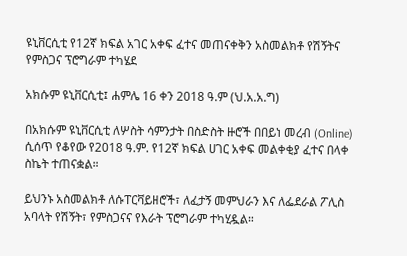ዩኒቨርሲቲ የ12ኛ ክፍል አገር አቀፍ ፈተና መጠናቀቅን አስመልክቶ የሽኝትና የምስጋና ፕሮግራም ተካሄደ

አክሱም ዩኒቨርሲቲ፤ ሐምሌ 16 ቀን 2018 ዓ.ም (ህ.አ.አ.ግ)

በአክሱም ዩኒቨርሲቲ ለሦስት ሳምንታት በስድስት ዙሮች በበይነ መረብ (Online) ሲሰጥ የቆየው የ2018 ዓ.ም. የ12ኛ ክፍል ሀገር አቀፍ መልቀቂያ ፈተና በላቀ ስኬት ተጠናቋል።

ይህንኑ አስመልክቶ ለሱፐርቫይዘሮች፣ ለፈታኝ መምህራን እና ለፌደራል ፖሊስ አባላት የሽኝት፣ የምስጋናና የእራት ፕሮግራም ተካሂዷል።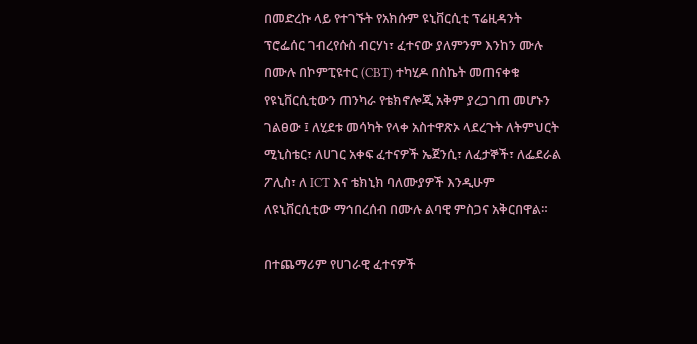በመድረኩ ላይ የተገኙት የአክሱም ዩኒቨርሲቲ ፕሬዚዳንት ፕሮፌሰር ገብረየሱስ ብርሃነ፣ ፈተናው ያለምንም እንከን ሙሉ በሙሉ በኮምፒዩተር (CBT) ተካሂዶ በስኬት መጠናቀቁ የዩኒቨርሲቲውን ጠንካራ የቴክኖሎጂ አቅም ያረጋገጠ መሆኑን ገልፀው ፤ ለሂደቱ መሳካት የላቀ አስተዋጽኦ ላደረጉት ለትምህርት ሚኒስቴር፣ ለሀገር አቀፍ ፈተናዎች ኤጀንሲ፣ ለፈታኞች፣ ለፌደራል ፖሊስ፣ ለ ICT እና ቴክኒክ ባለሙያዎች እንዲሁም ለዩኒቨርሲቲው ማኅበረሰብ በሙሉ ልባዊ ምስጋና አቅርበዋል።

በተጨማሪም የሀገራዊ ፈተናዎች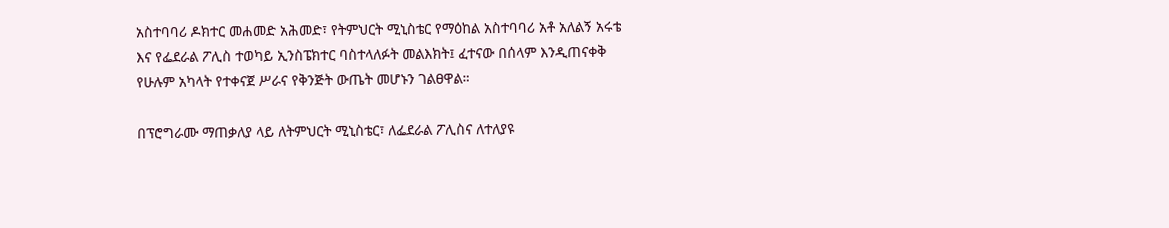አስተባባሪ ዶክተር መሐመድ አሕመድ፣ የትምህርት ሚኒስቴር የማዕከል አስተባባሪ አቶ አለልኝ አሩቴ እና የፌደራል ፖሊስ ተወካይ ኢንስፔክተር ባስተላለፉት መልእክት፤ ፈተናው በሰላም እንዲጠናቀቅ የሁሉም አካላት የተቀናጀ ሥራና የቅንጅት ውጤት መሆኑን ገልፀዋል።

በፕሮግራሙ ማጠቃለያ ላይ ለትምህርት ሚኒስቴር፣ ለፌደራል ፖሊስና ለተለያዩ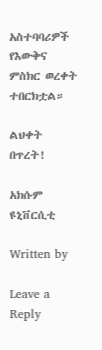አስተባባሪዎች የእውቅና ምስክር ወረቀት ተበርክቷል።

ልህቀት በጥረት!

አክሱም ዩኒቨርሲቲ

Written by

Leave a Reply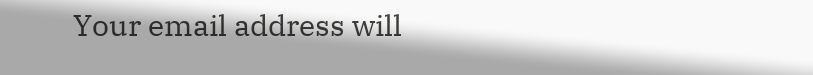Your email address will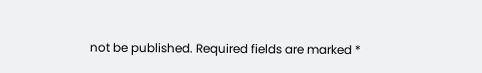not be published. Required fields are marked *